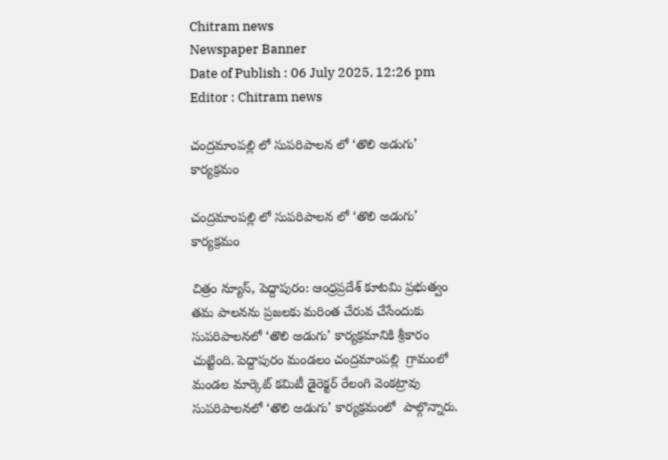Chitram news
Newspaper Banner
Date of Publish : 06 July 2025, 12:26 pm Editor : Chitram news

చంద్రమాంపల్లి లో సుపరిపాలన లో ‘తొలి అడుగు’ కార్యక్రమం

చంద్రమాంపల్లి లో సుపరిపాలన లో ‘తొలి అడుగు’ కార్యక్రమం

చిత్రం న్యూస్, పెద్దాపురం: ఆంధ్రప్రదేశ్ కూటమి ప్రభుత్వం తమ పాలనను ప్రజలకు మరింత చేరువ చేసేందుకు సుపరిపాలనలో ‘తొలి అడుగు’ కార్యక్రమానికి శ్రీకారం చుట్టింది. పెద్దాపురం మండలం చంద్రమాంపల్లి  గ్రామంలో  మండల మార్కెట్ కమిటీ డైరెక్టర్ రేలంగి వెంకట్రావు సుపరిపాలనలో ‘తొలి అడుగు’ కార్యక్రమంలో  పాల్గొన్నారు.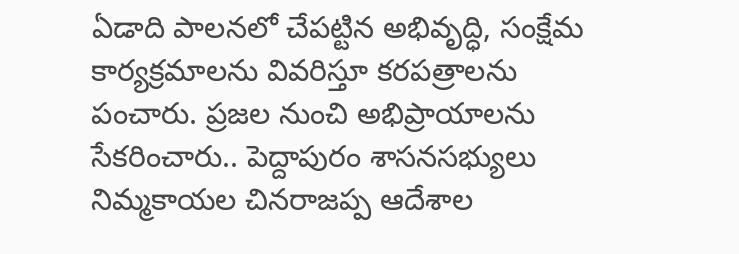ఏడాది పాలనలో చేపట్టిన అభివృద్ధి, సంక్షేమ కార్యక్రమాలను వివరిస్తూ కరపత్రాలను పంచారు. ప్రజల నుంచి అభిప్రాయాలను సేకరించారు.. పెద్దాపురం శాసనసభ్యులు  నిమ్మకాయల చినరాజప్ప ఆదేశాల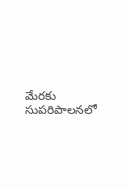మేరకు సుపరిపాలనలో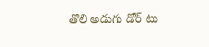తొలి అడుగు డోర్ టు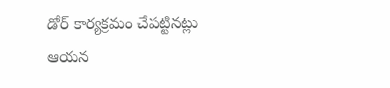డోర్ కార్యక్రమం చేపట్టినట్లు ఆయన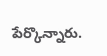పేర్కొన్నారు.